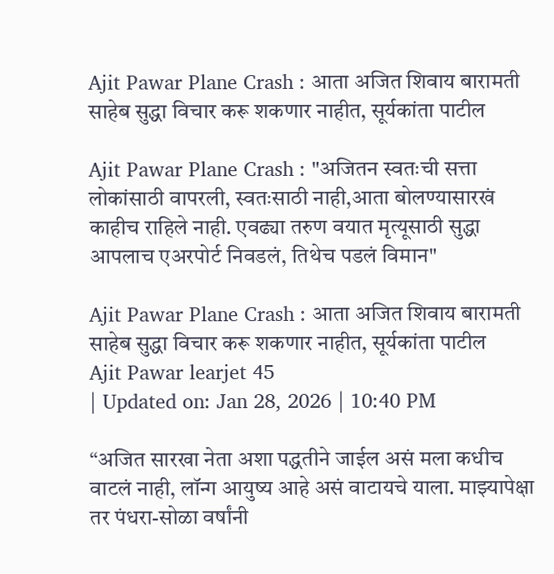Ajit Pawar Plane Crash : आता अजित शिवाय बारामती साहेब सुद्धा विचार करू शकणार नाहीत, सूर्यकांता पाटील

Ajit Pawar Plane Crash : "अजितन स्वतःची सत्ता लोकांसाठी वापरली, स्वतःसाठी नाही,आता बोलण्यासारखं काहीच राहिले नाही. एवढ्या तरुण वयात मृत्यूसाठी सुद्धा आपलाच एअरपोर्ट निवडलं, तिथेच पडलं विमान"

Ajit Pawar Plane Crash : आता अजित शिवाय बारामती साहेब सुद्धा विचार करू शकणार नाहीत, सूर्यकांता पाटील
Ajit Pawar learjet 45
| Updated on: Jan 28, 2026 | 10:40 PM

“अजित सारखा नेता अशा पद्धतीने जाईल असं मला कधीच वाटलं नाही, लॉन्ग आयुष्य आहे असं वाटायचे याला. माझ्यापेक्षा तर पंधरा-सोळा वर्षांनी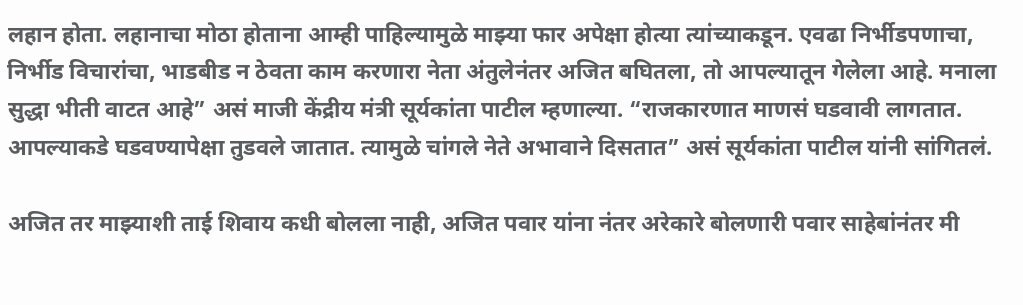लहान होता. लहानाचा मोठा होताना आम्ही पाहिल्यामुळे माझ्या फार अपेक्षा होत्या त्यांच्याकडून. एवढा निर्भीडपणाचा, निर्भीड विचारांचा, भाडबीड न ठेवता काम करणारा नेता अंतुलेनंतर अजित बघितला, तो आपल्यातून गेलेला आहे. मनाला सुद्धा भीती वाटत आहे” असं माजी केंद्रीय मंत्री सूर्यकांता पाटील म्हणाल्या. “राजकारणात माणसं घडवावी लागतात. आपल्याकडे घडवण्यापेक्षा तुडवले जातात. त्यामुळे चांगले नेते अभावाने दिसतात” असं सूर्यकांता पाटील यांनी सांगितलं.

अजित तर माझ्याशी ताई शिवाय कधी बोलला नाही, अजित पवार यांना नंतर अरेकारे बोलणारी पवार साहेबांनंतर मी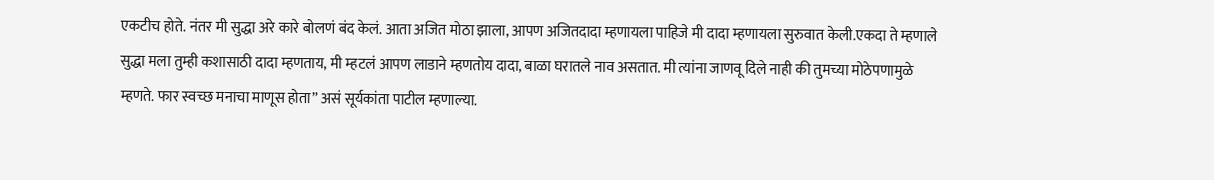एकटीच होते. नंतर मी सुद्धा अरे कारे बोलणं बंद केलं. आता अजित मोठा झाला, आपण अजितदादा म्हणायला पाहिजे मी दादा म्हणायला सुरुवात केली.एकदा ते म्हणाले सुद्धा मला तुम्ही कशासाठी दादा म्हणताय, मी म्हटलं आपण लाडाने म्हणतोय दादा, बाळा घरातले नाव असतात. मी त्यांना जाणवू दिले नाही की तुमच्या मोठेपणामुळे म्हणते. फार स्वच्छ मनाचा माणूस होता” असं सूर्यकांता पाटील म्हणाल्या.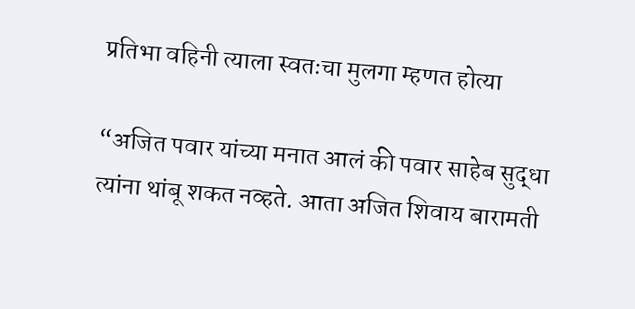प्रतिभा वहिनी त्याला स्वतःचा मुलगा म्हणत होत्या

“अजित पवार यांच्या मनात आलं की पवार साहेब सुद्धा त्यांना थांबू शकत नव्हते. आता अजित शिवाय बारामती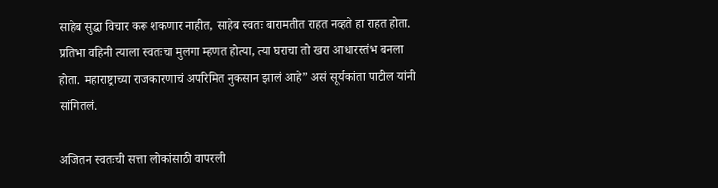साहेब सुद्धा विचार करू शकणार नाहीत, साहेब स्वतः बारामतीत राहत नव्हते हा राहत होता. प्रतिभा वहिनी त्याला स्वतःचा मुलगा म्हणत होत्या, त्या घराचा तो खरा आधारस्तंभ बनला होता. महाराष्ट्राच्या राजकारणाचं अपरिमित नुकसान झालं आहे” असं सूर्यकांता पाटील यांनी सांगितलं.

अजितन स्वतःची सत्ता लोकांसाठी वापरली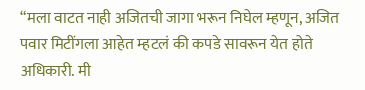“मला वाटत नाही अजितची जागा भरून निघेल म्हणून, अजित पवार मिटींगला आहेत म्हटलं की कपडे सावरून येत होते अधिकारी. मी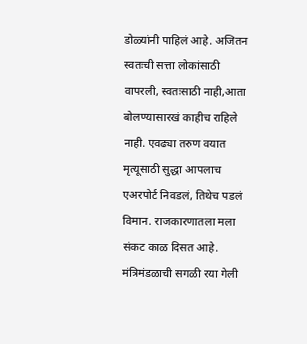डोळ्यांनी पाहिलं आहे. अजितन स्वतःची सत्ता लोकांसाठी वापरली, स्वतःसाठी नाही,आता बोलण्यासारखं काहीच राहिले नाही. एवढ्या तरुण वयात मृत्यूसाठी सुद्धा आपलाच एअरपोर्ट निवडलं, तिथेच पडलं विमान. राजकारणातला मला संकट काळ दिसत आहे. मंत्रिमंडळाची सगळी रया गेली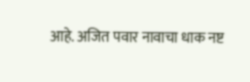आहे. अजित पवार नावाचा धाक नष्ट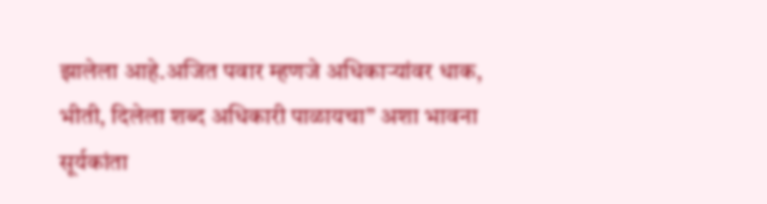झालेला आहे.अजित पवार म्हणजे अधिकाऱ्यांवर धाक, भीती, दिलेला शब्द अधिकारी पाळायचा” अशा भावना सूर्यकांता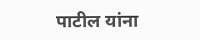पाटील यांना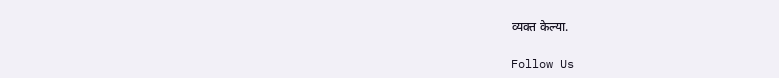व्यक्त केल्या.

Follow Us